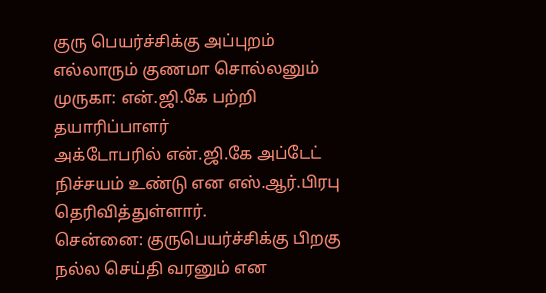குரு பெயர்ச்சிக்கு அப்புறம் எல்லாரும் குணமா சொல்லனும் முருகா: என்.ஜி.கே பற்றி தயாரிப்பாளர்
அக்டோபரில் என்.ஜி.கே அப்டேட் நிச்சயம் உண்டு என எஸ்.ஆர்.பிரபு தெரிவித்துள்ளார்.
சென்னை: குருபெயர்ச்சிக்கு பிறகு நல்ல செய்தி வரனும் என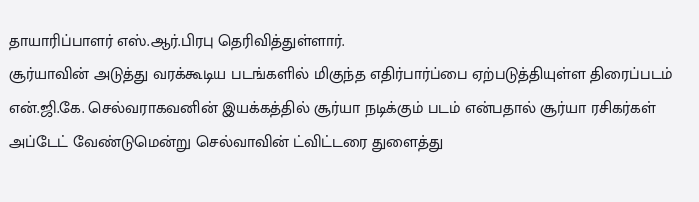தாயாரிப்பாளர் எஸ்.ஆர்.பிரபு தெரிவித்துள்ளார்.
சூர்யாவின் அடுத்து வரக்கூடிய படங்களில் மிகுந்த எதிர்பார்ப்பை ஏற்படுத்தியுள்ள திரைப்படம் என்.ஜி.கே. செல்வராகவனின் இயக்கத்தில் சூர்யா நடிக்கும் படம் என்பதால் சூர்யா ரசிகர்கள் அப்டேட் வேண்டுமென்று செல்வாவின் ட்விட்டரை துளைத்து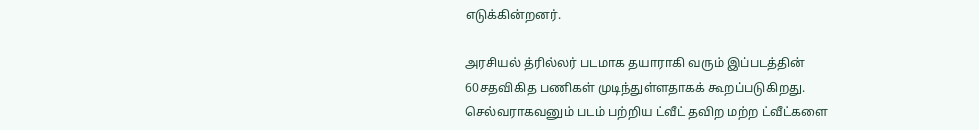எடுக்கின்றனர்.

அரசியல் த்ரில்லர் படமாக தயாராகி வரும் இப்படத்தின் 60சதவிகித பணிகள் முடிந்துள்ளதாகக் கூறப்படுகிறது. செல்வராகவனும் படம் பற்றிய ட்வீட் தவிற மற்ற ட்வீட்களை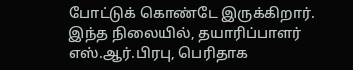போட்டுக் கொண்டே இருக்கிறார்.
இந்த நிலையில், தயாரிப்பாளர் எஸ்.ஆர்.பிரபு, பெரிதாக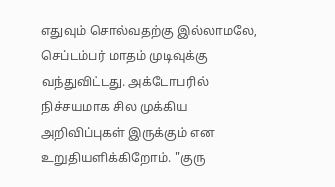எதுவும் சொல்வதற்கு இல்லாமலே, செப்டம்பர் மாதம் முடிவுக்கு வந்துவிட்டது. அக்டோபரில் நிச்சயமாக சில முக்கிய அறிவிப்புகள் இருக்கும் என உறுதியளிக்கிறோம். "குரு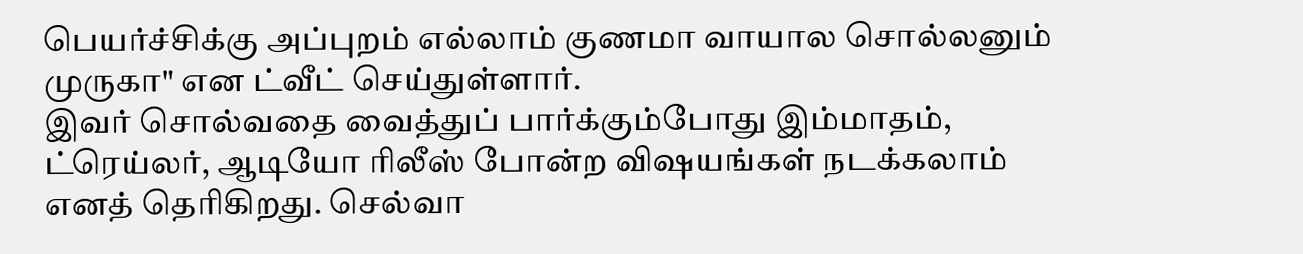பெயர்ச்சிக்கு அப்புறம் எல்லாம் குணமா வாயால சொல்லனும் முருகா" என ட்வீட் செய்துள்ளார்.
இவர் சொல்வதை வைத்துப் பார்க்கும்போது இம்மாதம், ட்ரெய்லர், ஆடியோ ரிலீஸ் போன்ற விஷயங்கள் நடக்கலாம் எனத் தெரிகிறது. செல்வா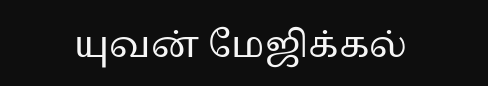யுவன் மேஜிக்கல்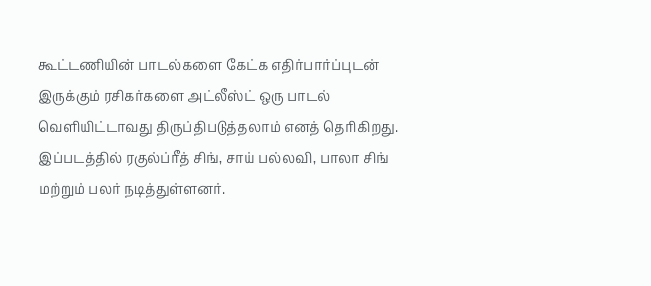கூட்டணியின் பாடல்களை கேட்க எதிர்பார்ப்புடன் இருக்கும் ரசிகர்களை அட்லீஸ்ட் ஒரு பாடல் வெளியிட்டாவது திருப்திபடுத்தலாம் எனத் தெரிகிறது.
இப்படத்தில் ரகுல்ப்ரீத் சிங், சாய் பல்லவி, பாலா சிங் மற்றும் பலர் நடித்துள்ளனர்.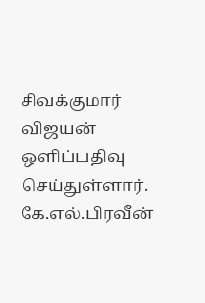சிவக்குமார் விஜயன் ஒளிப்பதிவு செய்துள்ளார். கே.எல்.பிரவீன்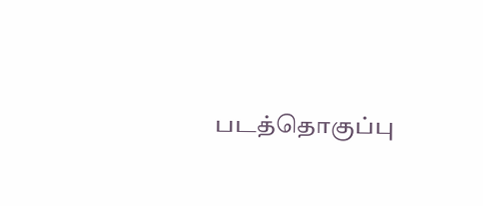படத்தொகுப்பு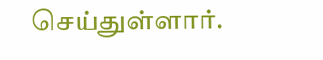செய்துள்ளார்.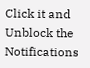Click it and Unblock the Notifications